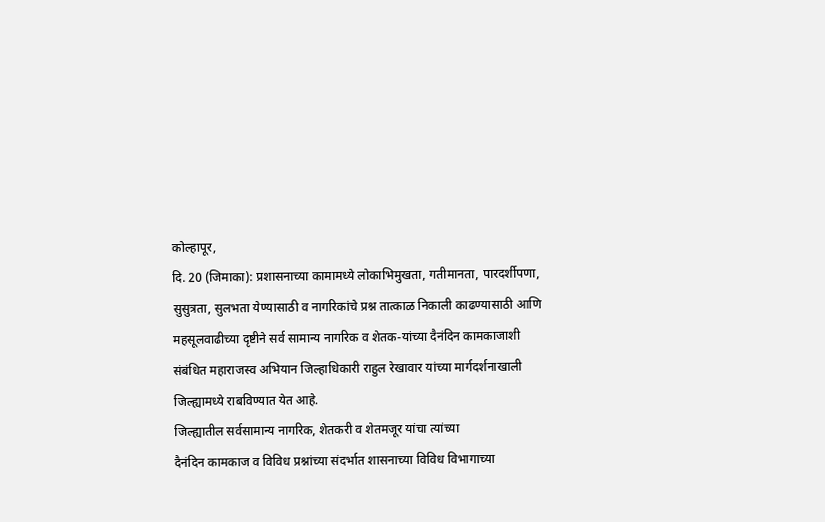कोल्हापूर,
दि. 20 (जिमाका): प्रशासनाच्या कामामध्ये लोकाभिमुखता, गतीमानता, पारदर्शीपणा,
सुसुत्रता, सुलभता येण्यासाठी व नागरिकांचे प्रश्न तात्काळ निकाली काढण्यासाठी आणि
महसूलवाढीच्या दृष्टीने सर्व सामान्य नागरिक व शेतक-यांच्या दैनंदिन कामकाजाशी
संबंधित महाराजस्व अभियान जिल्हाधिकारी राहुल रेखावार यांच्या मार्गदर्शनाखाली
जिल्ह्यामध्ये राबविण्यात येत आहे.
जिल्ह्यातील सर्वसामान्य नागरिक, शेतकरी व शेतमजूर यांचा त्यांच्या
दैनंदिन कामकाज व विविध प्रश्नांच्या संदर्भात शासनाच्या विविध विभागाच्या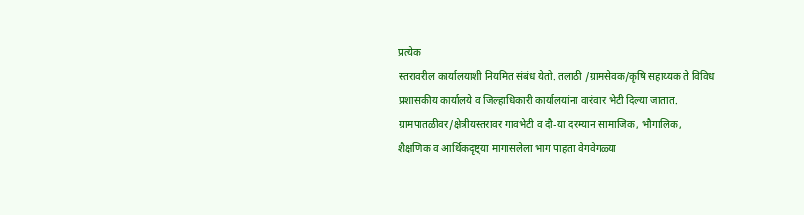प्रत्येक
स्तरावरील कार्यालयाशी नियमित संबंध येतो. तलाठी /ग्रामसेवक/कृषि सहाय्यक ते विविध
प्रशासकीय कार्यालये व जिल्हाधिकारी कार्यालयांना वारंवार भेटी दिल्या जातात.
ग्रामपातळीवर/क्षेत्रीयस्तरावर गावभेटी व दौ-या दरम्यान सामाजिक, भौगालिक,
शैक्षणिक व आर्थिकदृष्ट्या मागासलेला भाग पाहता वेगवेगळ्या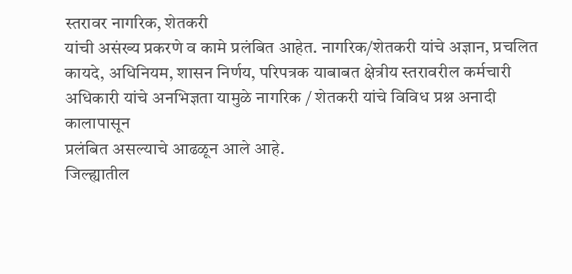स्तरावर नागरिक, शेतकरी
यांची असंख्य प्रकरणे व कामे प्रलंबित आहेत. नागरिक/शेतकरी यांचे अज्ञान, प्रचलित
कायदे, अधिनियम, शासन निर्णय, परिपत्रक याबाबत क्षेत्रीय स्तरावरील कर्मचारी
अधिकारी यांचे अनभिज्ञता यामुळे नागरिक / शेतकरी यांचे विविध प्रश्न अनादी कालापासून
प्रलंबित असल्याचे आढळून आले आहे.
जिल्ह्यातील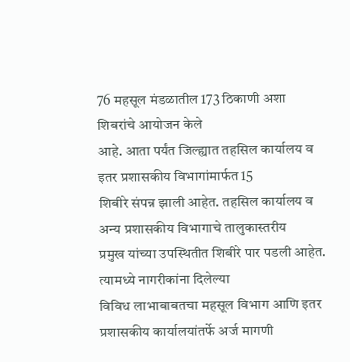76 महसूल मंडळातील 173 ठिकाणी अशा शिबरांचे आयोजन केले
आहे. आता पर्यंत जिल्ह्यात तहसिल कार्यालय व इतर प्रशासकीय विभागांमार्फत 15
शिबीरे संपन्न झाली आहेत. तहसिल कार्यालय व अन्य प्रशासकीय विभागाचे तालुकास्तरीय
प्रमुख यांच्या उपस्थितीत शिबीरे पार पडली आहेत. त्यामध्ये नागरीकांना दिलेल्या
विविध लाभाबाबतचा महसूल विभाग आणि इतर प्रशासकीय कार्यालयांतर्फे अर्ज मागणी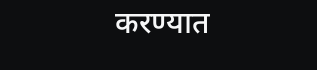करण्यात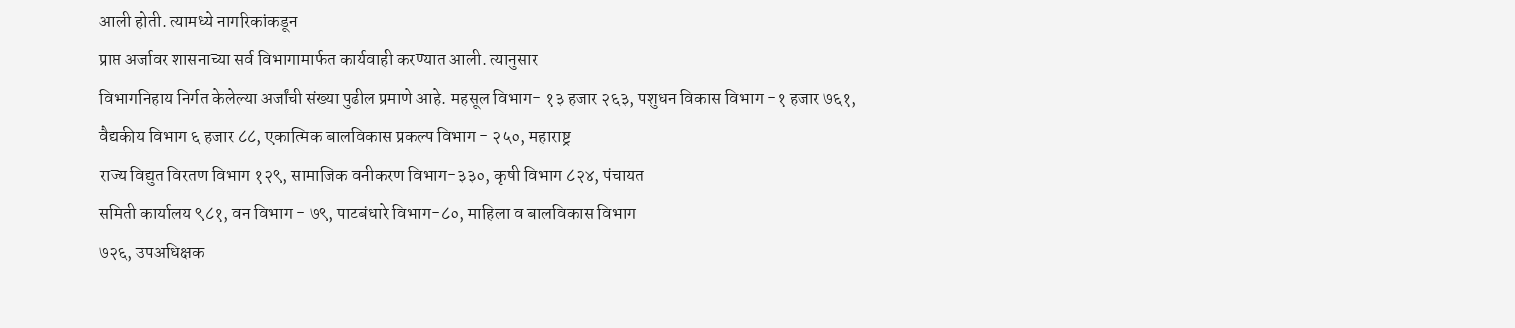आली होती. त्यामध्ये नागरिकांकडून
प्राप्त अर्जावर शासनाच्या सर्व विभागामार्फत कार्यवाही करण्यात आली. त्यानुसार
विभागनिहाय निर्गत केलेल्या अर्जांची संख्या पुढील प्रमाणे आहे. महसूल विभाग- १३ हजार २६३, पशुधन विकास विभाग -१ हजार ७६१,
वैद्यकीय विभाग ६ हजार ८८, एकात्मिक बालविकास प्रकल्प विभाग - २५०, महाराष्ट्र
राज्य विद्युत विरतण विभाग १२९, सामाजिक वनीकरण विभाग-३३०, कृषी विभाग ८२४, पंचायत
समिती कार्यालय ९८१, वन विभाग - ७९, पाटबंधारे विभाग-८०, माहिला व बालविकास विभाग
७२६, उपअधिक्षक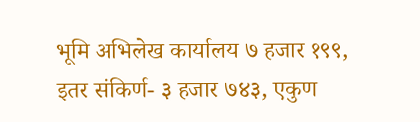भूमि अभिलेख कार्यालय ७ हजार १९९, इतर संकिर्ण- ३ हजार ७४३, एकुण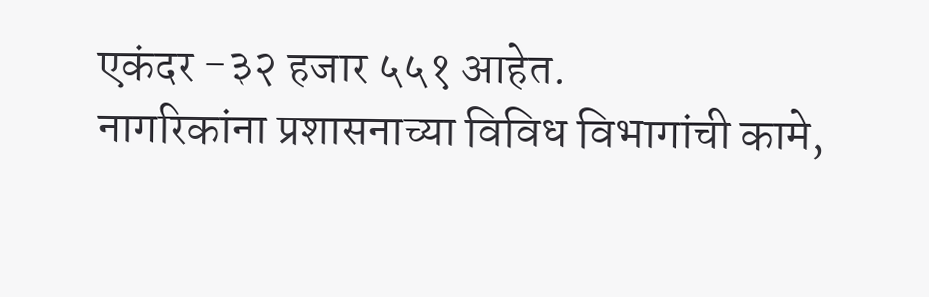एकंदर -३२ हजार ५५१ आहेत.
नागरिकांना प्रशासनाच्या विविध विभागांची कामे,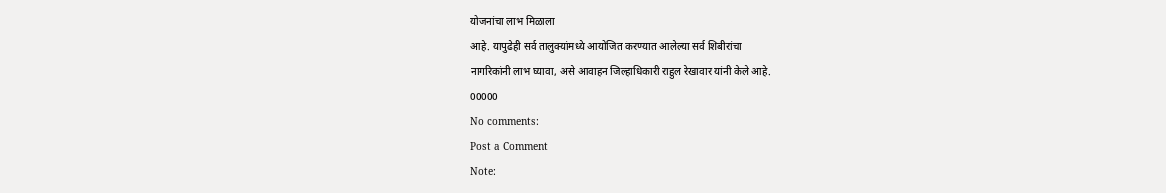योजनांचा लाभ मिळाला
आहे. यापुढेही सर्व तालुक्यांमध्ये आयोजित करण्यात आलेल्या सर्व शिबीरांचा
नागरिकांनी लाभ घ्यावा, असे आवाहन जिल्हाधिकारी राहुल रेखावार यांनी केले आहे.
00000
No comments:
Post a Comment
Note: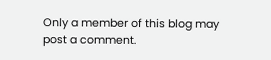Only a member of this blog may post a comment.